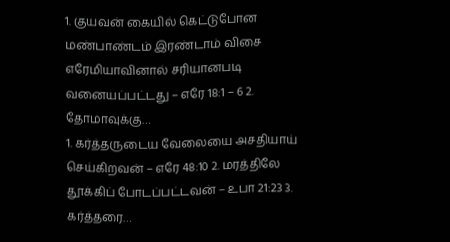1. குயவன் கையில் கெட்டுபோன மண்பாண்டம் இரண்டாம் விசை எரேமியாவினால் சரியானபடி வனையப்பட்டது – எரே 18:1 – 6 2. தோமாவுக்கு…
1. கர்த்தருடைய வேலையை அசதியாய் செய்கிறவன் – எரே 48:10 2. மரத்திலே தூக்கிப் போடப்பட்டவன் – உபா 21:23 3. கர்த்தரை…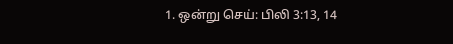1. ஒன்று செய்: பிலி 3:13, 14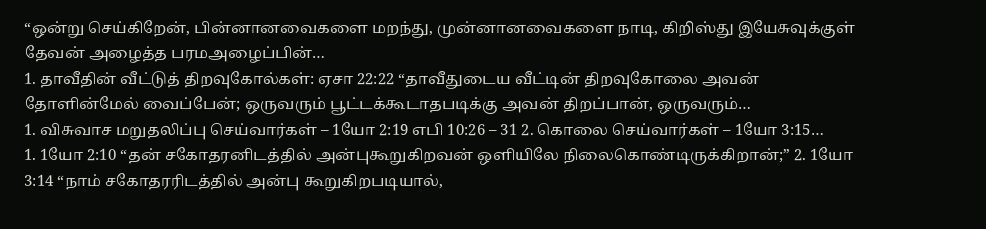“ஒன்று செய்கிறேன், பின்னானவைகளை மறந்து, முன்னானவைகளை நாடி, கிறிஸ்து இயேசுவுக்குள் தேவன் அழைத்த பரமஅழைப்பின்…
1. தாவீதின் வீட்டுத் திறவுகோல்கள்: ஏசா 22:22 “தாவீதுடைய வீட்டின் திறவுகோலை அவன் தோளின்மேல் வைப்பேன்; ஒருவரும் பூட்டக்கூடாதபடிக்கு அவன் திறப்பான், ஒருவரும்…
1. விசுவாச மறுதலிப்பு செய்வார்கள் – 1யோ 2:19 எபி 10:26 – 31 2. கொலை செய்வார்கள் – 1யோ 3:15…
1. 1யோ 2:10 “தன் சகோதரனிடத்தில் அன்புகூறுகிறவன் ஒளியிலே நிலைகொண்டிருக்கிறான்;” 2. 1யோ 3:14 “நாம் சகோதரரிடத்தில் அன்பு கூறுகிறபடியால்,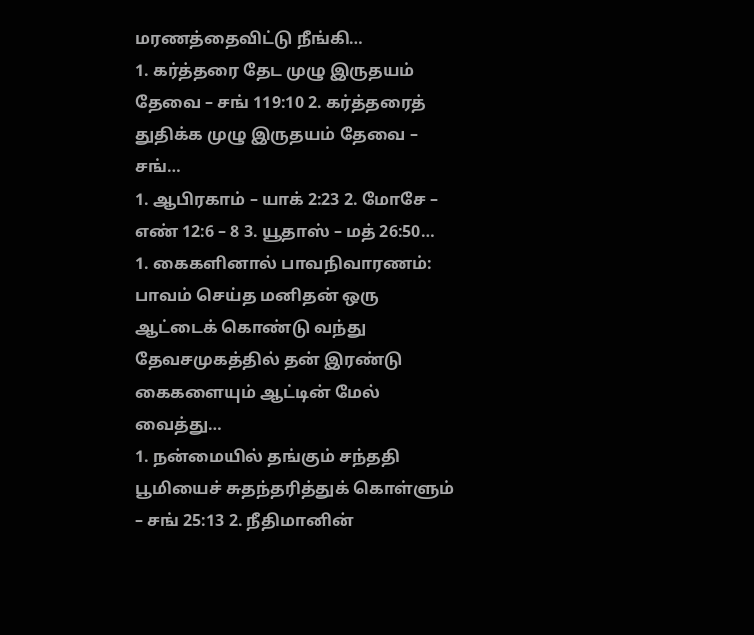மரணத்தைவிட்டு நீங்கி…
1. கர்த்தரை தேட முழு இருதயம் தேவை – சங் 119:10 2. கர்த்தரைத் துதிக்க முழு இருதயம் தேவை – சங்…
1. ஆபிரகாம் – யாக் 2:23 2. மோசே – எண் 12:6 – 8 3. யூதாஸ் – மத் 26:50…
1. கைகளினால் பாவநிவாரணம்: பாவம் செய்த மனிதன் ஒரு ஆட்டைக் கொண்டு வந்து தேவசமுகத்தில் தன் இரண்டு கைகளையும் ஆட்டின் மேல் வைத்து…
1. நன்மையில் தங்கும் சந்ததி பூமியைச் சுதந்தரித்துக் கொள்ளும் – சங் 25:13 2. நீதிமானின்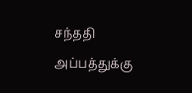சந்ததி அப்பத்துக்கு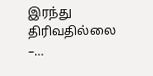இரந்து திரிவதில்லை –…